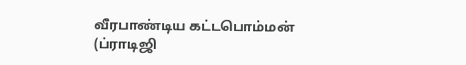வீரபாண்டிய கட்டபொம்மன் (ப்ராடிஜி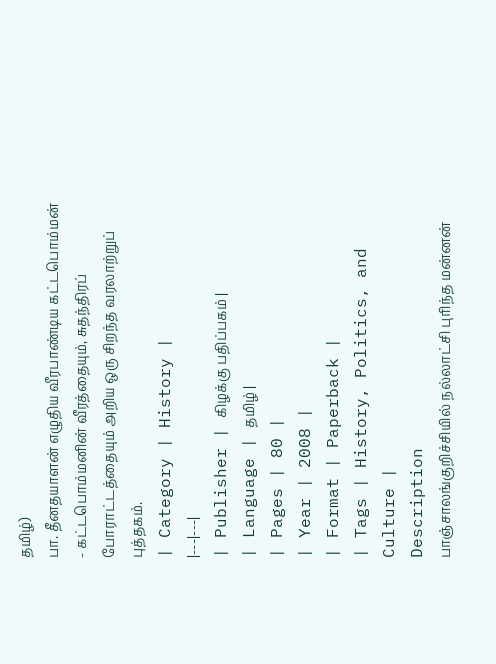தமிழ்)
பா. தீனதயாளன் எழுதிய வீரபாண்டிய கட்டபொம்மன் - கட்டபொம்மனின் வீரத்தையும், சுதந்திரப் போராட்டத்தையும் அறிய ஒரு சிறந்த வரலாற்றுப் புத்தகம்.
| Category | History |
|---|---|
| Publisher | கிழக்கு பதிப்பகம் |
| Language | தமிழ் |
| Pages | 80 |
| Year | 2008 |
| Format | Paperback |
| Tags | History, Politics, and Culture |
Description
பாஞ்சாலங்குறிச்சியில் நல்லாட்சி புரிந்த மன்னன்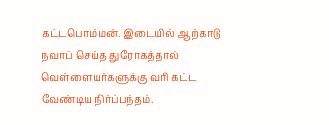கட்டபொம்மன். இடையில் ஆற்காடு நவாப் செய்த துரோகத்தால் வெள்ளையர்களுக்கு வரி கட்ட வேண்டிய நிர்ப்பந்தம்.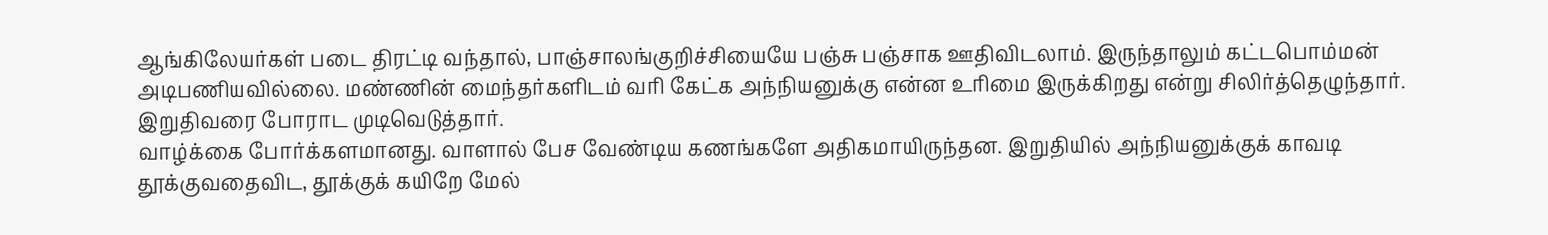ஆங்கிலேயர்கள் படை திரட்டி வந்தால், பாஞ்சாலங்குறிச்சியையே பஞ்சு பஞ்சாக ஊதிவிடலாம். இருந்தாலும் கட்டபொம்மன் அடிபணியவில்லை. மண்ணின் மைந்தர்களிடம் வரி கேட்க அந்நியனுக்கு என்ன உரிமை இருக்கிறது என்று சிலிர்த்தெழுந்தார். இறுதிவரை போராட முடிவெடுத்தார்.
வாழ்க்கை போர்க்களமானது. வாளால் பேச வேண்டிய கணங்களே அதிகமாயிருந்தன. இறுதியில் அந்நியனுக்குக் காவடி தூக்குவதைவிட, தூக்குக் கயிறே மேல்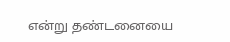என்று தண்டனையை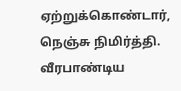ஏற்றுக்கொண்டார், நெஞ்சு நிமிர்த்தி.
வீரபாண்டிய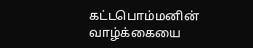கட்டபொம்மனின் வாழ்க்கையை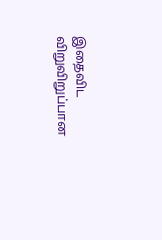இதைவிட விறுவிறுப்பான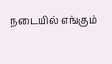நடையில் எங்கும்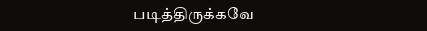படித்திருக்கவே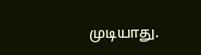முடியாது.